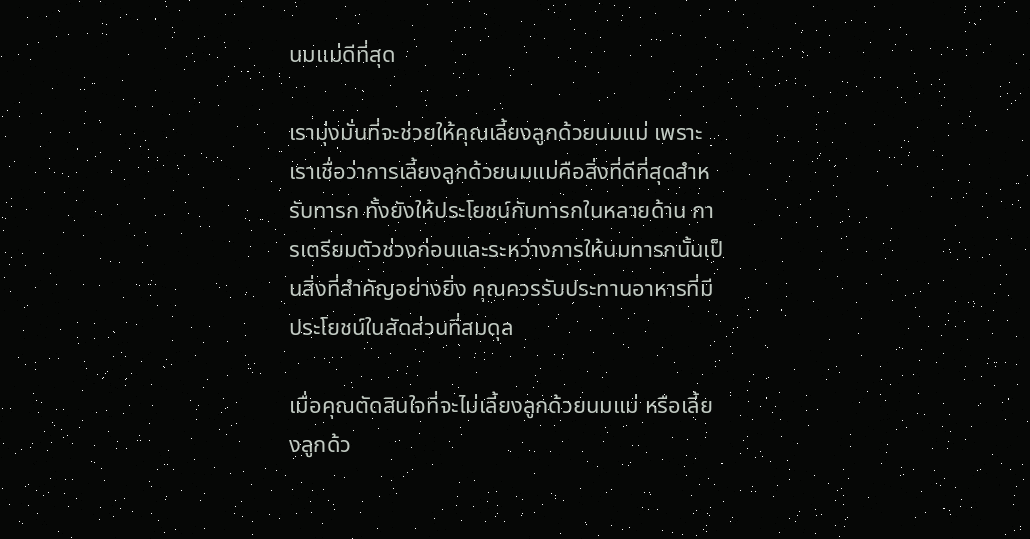นมแม่ดีที่สุด

เรามุ่งมั่นที่จะช่วยให้คุณเลี้ยงลูกด้วยนมแม่ เพราะเราเชื่อว่าการเลี้ยงลูกด้วยนมแม่คือสิ่งที่ดีที่สุดสำหรับทารก ทั้งยังให้ประโยชน์กับทารกในหลายด้าน การเตรียมตัวช่วงก่อนและระหว่างการให้นมทารกนั้นเป็นสิ่งที่สำคัญอย่างยิ่ง คุณควรรับประทานอาหารที่มีประโยชน์ในสัดส่วนที่สมดุล

เมื่อคุณตัดสินใจที่จะไม่เลี้ยงลูกด้วยนมแม่ หรือเลี้ยงลูกด้ว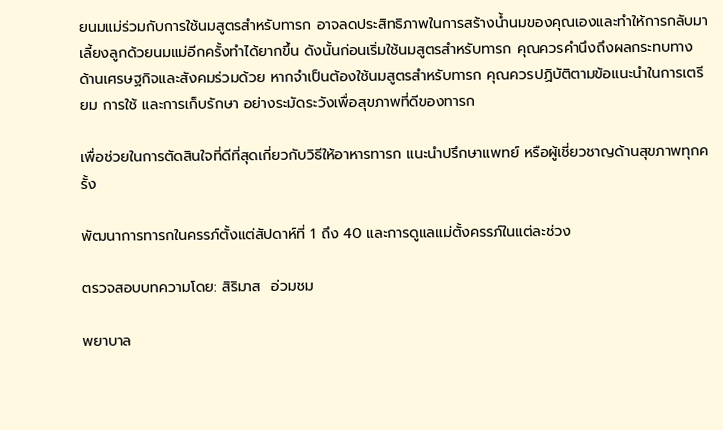ยนมแม่ร่วมกับการใช้นมสูตรสำหรับทารก อาจลดประสิทธิภาพในการสร้างน้ำนมของคุณเองและทำให้การกลับมาเลี้ยงลูกด้วยนมแม่อีกครั้งทำได้ยากขึ้น ดังนั้นก่อนเริ่มใช้นมสูตรสำหรับทารก คุณควรคำนึงถึงผลกระทบทางด้านเศรษฐกิจและสังคมร่วมด้วย หากจำเป็นต้องใช้นมสูตรสำหรับทารก คุณควรปฏิบัติตามข้อแนะนำในการเตรียม การใช้ และการเก็บรักษา อย่างระมัดระวังเพื่อสุขภาพที่ดีของทารก

เพื่อช่วยในการตัดสินใจที่ดีที่สุดเกี่ยวกับวิธีให้อาหารทารก แนะนำปรึกษาแพทย์ หรือผู้เชี่ยวชาญด้านสุขภาพทุกครั้ง

พัฒนาการทารกในครรภ์ตั้งแต่สัปดาห์ที่ 1 ถึง 40 และการดูแลแม่ตั้งครรภ์ในแต่ละช่วง

ตรวจสอบบทความโดย: สิริมาส  อ่วมชม

พยาบาล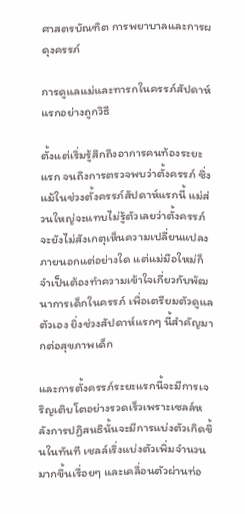ศาสตรบัณฑิต การพยาบาลและการผดุงครรภ์

การดูแลแม่และทารกในครรภ์สัปดาห์แรกอย่างถูกวิธี

ตั้งแต่เริ่มรู้สึกถึงอาการคนท้องระยะแรก จนถึงการตรวจพบว่าตั้งครรภ์ ซึ่งแม้ในช่วงตั้งครรภ์สัปดาห์แรกนี้ แม่ส่วนใหญ่จะแทบไม่รู้ตัวเลยว่าตั้งครรภ์จะยังไม่สังเกตุเห็นความเปลี่ยนแปลงภายนอกแต่อย่างใด แต่แม่มือใหม่ก็จำเป็นต้องทำความเข้าใจเกี่ยวกับพัฒนาการเด็กในครรภ์ เพื่อเตรียมตัวดูแลตัวเอง ยิ่งช่วงสัปดาห์แรกๆ นี้สำคัญมากต่อสุขภาพเด็ก

และการตั้งครรภ์ระยะแรกนี้จะมีการเจริญเติบโตอย่างรวดเร็วเพราะเซลล์หลังการปฏิสนธินั้นจะมีการแบ่งตัวเกิดขึ้นในทันที เชลล์เริ่งแบ่งตัวเพิ่มจำนวนมากขึ้นเรื่อยๆ และเคลื่อนตัวผ่านท่อ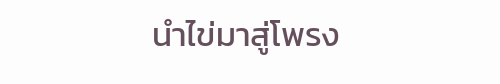นำไข่มาสู่โพรง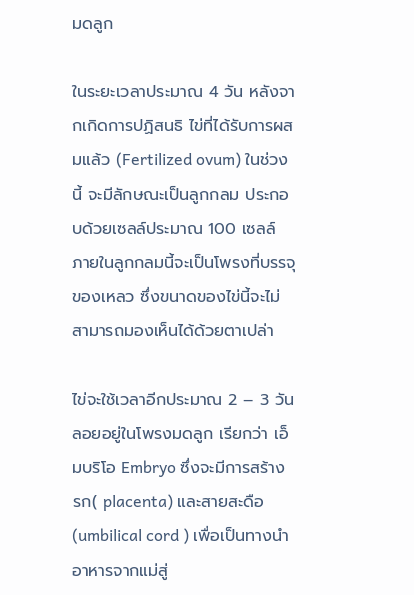มดลูก

ในระยะเวลาประมาณ 4 วัน หลังจากเกิดการปฏิสนธิ ไข่ที่ได้รับการผสมแล้ว (Fertilized ovum) ในช่วงนี้ จะมีลักษณะเป็นลูกกลม ประกอบด้วยเซลล์ประมาณ 100 เซลล์ ภายในลูกกลมนี้จะเป็นโพรงที่บรรจุของเหลว ซึ่งขนาดของไข่นี้จะไม่สามารถมองเห็นได้ด้วยตาเปล่า

ไข่จะใช้เวลาอีกประมาณ 2 – 3 วัน ลอยอยู่ในโพรงมดลูก เรียกว่า เอ็มบริโอ Embryo ซึ่งจะมีการสร้าง รก( placenta) และสายสะดือ (umbilical cord ) เพื่อเป็นทางนำอาหารจากแม่สู่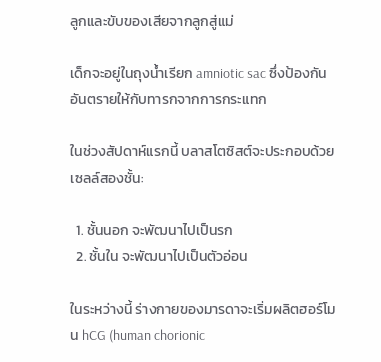ลูกและขับของเสียจากลูกสู่แม่

เด็กจะอยู่ในถุงน้ำเรียก amniotic sac ซึ่งป้องกันอันตรายให้กับทารกจากการกระแทก

ในช่วงสัปดาห์แรกนี้ บลาสโตซิสต์จะประกอบด้วยเซลล์สองชั้น:

  1. ชั้นนอก จะพัฒนาไปเป็นรก
  2. ชั้นใน จะพัฒนาไปเป็นตัวอ่อน

ในระหว่างนี้ ร่างกายของมารดาจะเริ่มผลิตฮอร์โมน hCG (human chorionic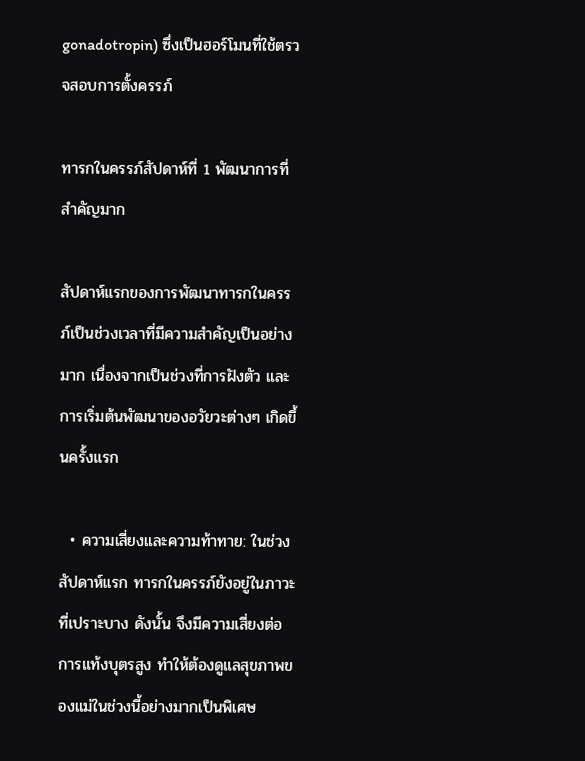gonadotropin) ซึ่งเป็นฮอร์โมนที่ใช้ตรวจสอบการตั้งครรภ์

ทารกในครรภ์สัปดาห์ที่ 1 พัฒนาการที่สำคัญมาก

สัปดาห์แรกของการพัฒนาทารกในครรภ์เป็นช่วงเวลาที่มีความสำคัญเป็นอย่างมาก เนื่องจากเป็นช่วงที่การฝังตัว และการเริ่มต้นพัฒนาของอวัยวะต่างๆ เกิดขึ้นครั้งแรก

  • ความเสี่ยงและความท้าทาย: ในช่วงสัปดาห์แรก ทารกในครรภ์ยังอยู่ในภาวะที่เปราะบาง ดังนั้น จึงมีความเสี่ยงต่อการแท้งบุตรสูง ทำให้ต้องดูแลสุขภาพของแม่ในช่วงนี้อย่างมากเป็นพิเศษ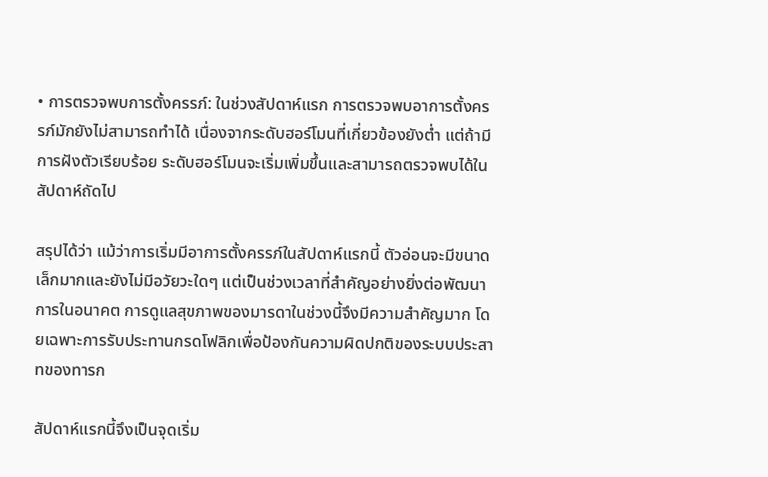• การตรวจพบการตั้งครรภ์: ในช่วงสัปดาห์แรก การตรวจพบอาการตั้งครรภ์มักยังไม่สามารถทำได้ เนื่องจากระดับฮอร์โมนที่เกี่ยวข้องยังต่ำ แต่ถ้ามีการฝังตัวเรียบร้อย ระดับฮอร์โมนจะเริ่มเพิ่มขึ้นและสามารถตรวจพบได้ในสัปดาห์ถัดไป

สรุปได้ว่า แม้ว่าการเริ่มมีอาการตั้งครรภ์ในสัปดาห์แรกนี้ ตัวอ่อนจะมีขนาดเล็กมากและยังไม่มีอวัยวะใดๆ แต่เป็นช่วงเวลาที่สำคัญอย่างยิ่งต่อพัฒนาการในอนาคต การดูแลสุขภาพของมารดาในช่วงนี้จึงมีความสำคัญมาก โดยเฉพาะการรับประทานกรดโฟลิกเพื่อป้องกันความผิดปกติของระบบประสาทของทารก

สัปดาห์แรกนี้จึงเป็นจุดเริ่ม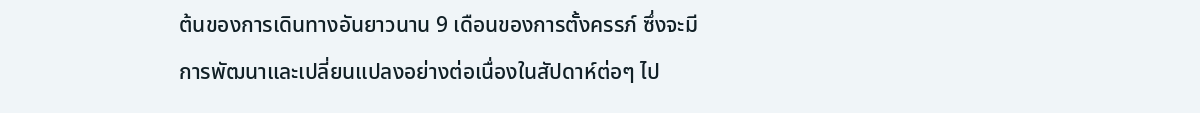ต้นของการเดินทางอันยาวนาน 9 เดือนของการตั้งครรภ์ ซึ่งจะมีการพัฒนาและเปลี่ยนแปลงอย่างต่อเนื่องในสัปดาห์ต่อๆ ไป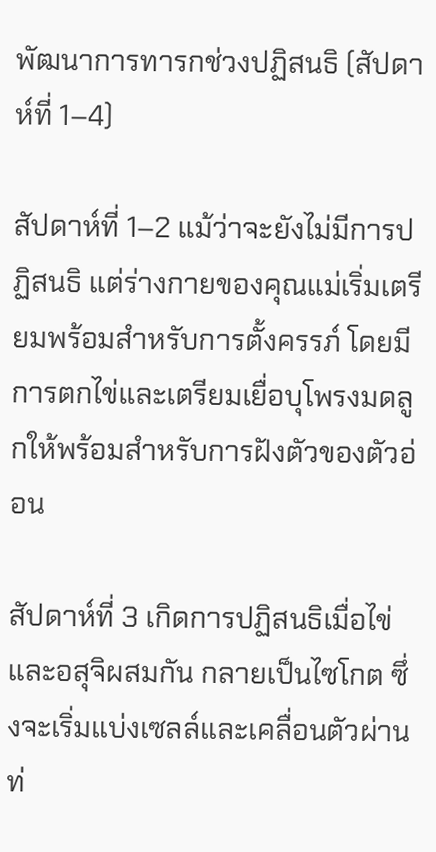พัฒนาการทารกช่วงปฏิสนธิ (สัปดาห์ที่ 1–4)

สัปดาห์ที่ 1–2 แม้ว่าจะยังไม่มีการปฏิสนธิ แต่ร่างกายของคุณแม่เริ่มเตรียมพร้อมสำหรับการตั้งครรภ์ โดยมีการตกไข่และเตรียมเยื่อบุโพรงมดลูกให้พร้อมสำหรับการฝังตัวของตัวอ่อน

สัปดาห์ที่ 3 เกิดการปฏิสนธิเมื่อไข่และอสุจิผสมกัน กลายเป็นไซโกต ซึ่งจะเริ่มแบ่งเซลล์และเคลื่อนตัวผ่านท่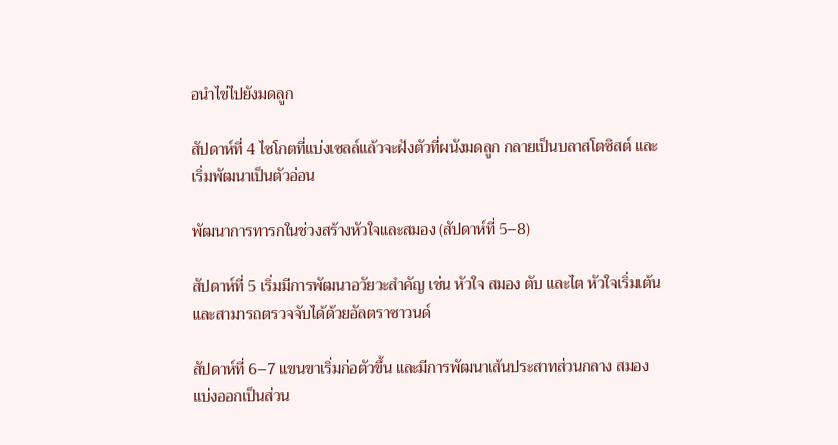อนำไข่ไปยังมดลูก

สัปดาห์ที่ 4 ไซโกตที่แบ่งเซลล์แล้วจะฝังตัวที่ผนังมดลูก กลายเป็นบลาสโตซิสต์ และเริ่มพัฒนาเป็นตัวอ่อน

พัฒนาการทารกในช่วงสร้างหัวใจและสมอง (สัปดาห์ที่ 5–8)

สัปดาห์ที่ 5 เริ่มมีการพัฒนาอวัยวะสำคัญ เช่น หัวใจ สมอง ตับ และไต หัวใจเริ่มเต้นและสามารถตรวจจับได้ด้วยอัลตราซาวนด์

สัปดาห์ที่ 6–7 แขนขาเริ่มก่อตัวขึ้น และมีการพัฒนาเส้นประสาทส่วนกลาง สมองแบ่งออกเป็นส่วน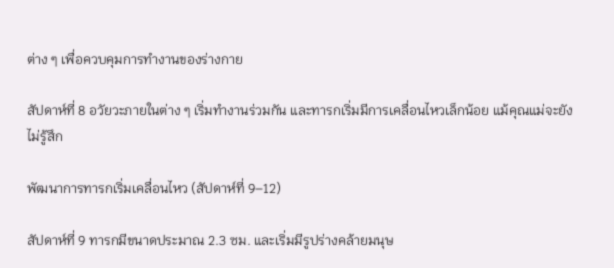ต่าง ๆ เพื่อควบคุมการทำงานของร่างกาย

สัปดาห์ที่ 8 อวัยวะภายในต่าง ๆ เริ่มทำงานร่วมกัน และทารกเริ่มมีการเคลื่อนไหวเล็กน้อย แม้คุณแม่จะยังไม่รู้สึก

พัฒนาการทารกเริ่มเคลื่อนไหว (สัปดาห์ที่ 9–12)

สัปดาห์ที่ 9 ทารกมีขนาดประมาณ 2.3 ซม. และเริ่มมีรูปร่างคล้ายมนุษ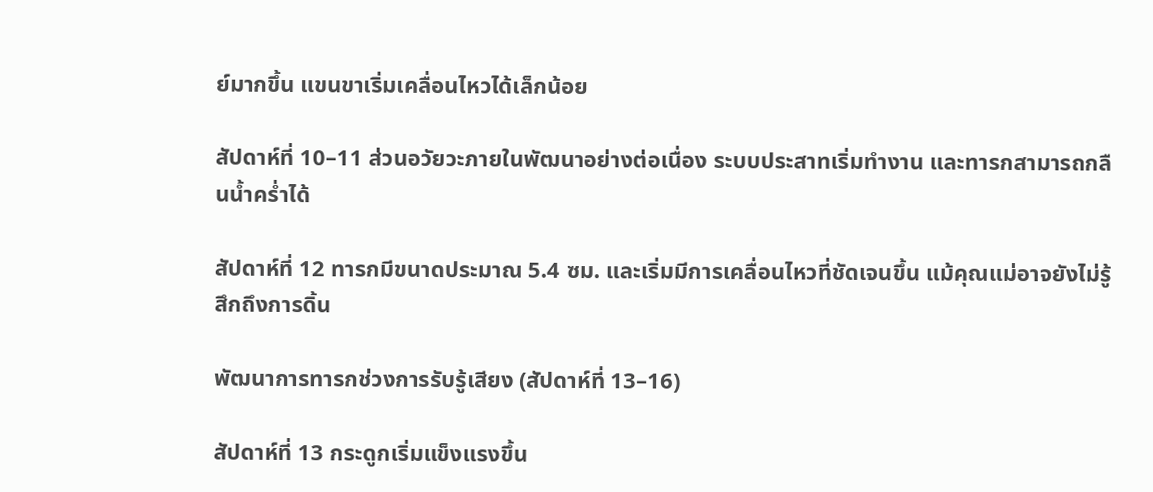ย์มากขึ้น แขนขาเริ่มเคลื่อนไหวได้เล็กน้อย

สัปดาห์ที่ 10–11 ส่วนอวัยวะภายในพัฒนาอย่างต่อเนื่อง ระบบประสาทเริ่มทำงาน และทารกสามารถกลืนน้ำคร่ำได้

สัปดาห์ที่ 12 ทารกมีขนาดประมาณ 5.4 ซม. และเริ่มมีการเคลื่อนไหวที่ชัดเจนขึ้น แม้คุณแม่อาจยังไม่รู้สึกถึงการดิ้น

พัฒนาการทารกช่วงการรับรู้เสียง (สัปดาห์ที่ 13–16)

สัปดาห์ที่ 13 กระดูกเริ่มแข็งแรงขึ้น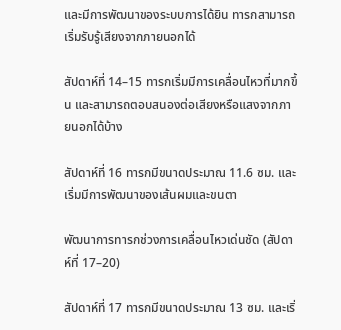และมีการพัฒนาของระบบการได้ยิน ทารกสามารถเริ่มรับรู้เสียงจากภายนอกได้

สัปดาห์ที่ 14–15 ทารกเริ่มมีการเคลื่อนไหวที่มากขึ้น และสามารถตอบสนองต่อเสียงหรือแสงจากภายนอกได้บ้าง

สัปดาห์ที่ 16 ทารกมีขนาดประมาณ 11.6 ซม. และเริ่มมีการพัฒนาของเส้นผมและขนตา

พัฒนาการทารกช่วงการเคลื่อนไหวเด่นชัด (สัปดาห์ที่ 17–20)

สัปดาห์ที่ 17 ทารกมีขนาดประมาณ 13 ซม. และเริ่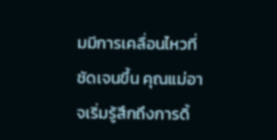มมีการเคลื่อนไหวที่ชัดเจนขึ้น คุณแม่อาจเริ่มรู้สึกถึงการดิ้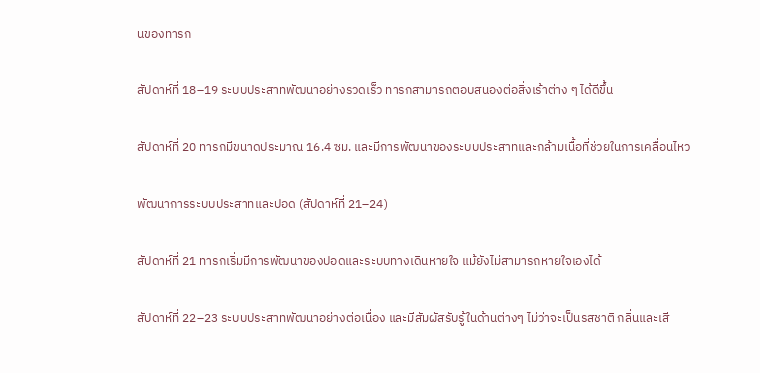นของทารก

สัปดาห์ที่ 18–19 ระบบประสาทพัฒนาอย่างรวดเร็ว ทารกสามารถตอบสนองต่อสิ่งเร้าต่าง ๆ ได้ดีขึ้น

สัปดาห์ที่ 20 ทารกมีขนาดประมาณ 16.4 ซม. และมีการพัฒนาของระบบประสาทและกล้ามเนื้อที่ช่วยในการเคลื่อนไหว

พัฒนาการระบบประสาทและปอด (สัปดาห์ที่ 21–24)

สัปดาห์ที่ 21 ทารกเริ่มมีการพัฒนาของปอดและระบบทางเดินหายใจ แม้ยังไม่สามารถหายใจเองได้

สัปดาห์ที่ 22–23 ระบบประสาทพัฒนาอย่างต่อเนื่อง และมีสัมผัสรับรู้ในด้านต่างๆ ไม่ว่าจะเป็นรสชาติ กลิ่นและเสี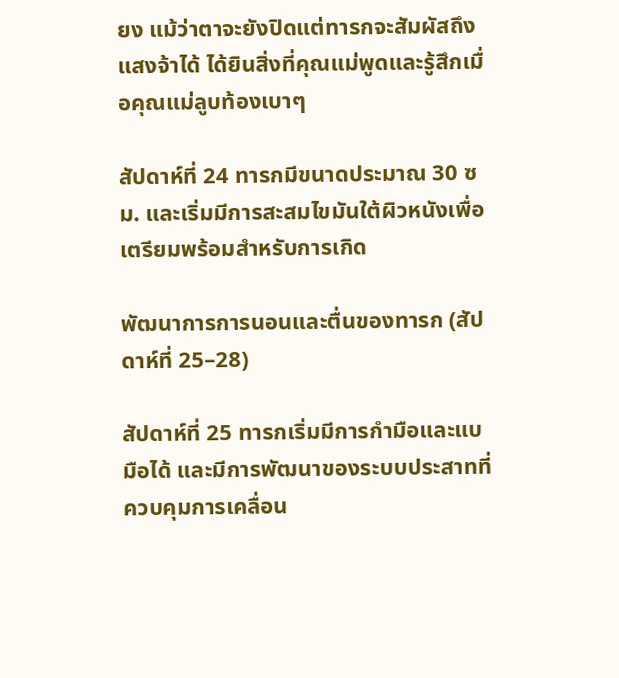ยง แม้ว่าตาจะยังปิดแต่ทารกจะสัมผัสถึงแสงจ้าได้ ได้ยินสิ่งที่คุณแม่พูดและรู้สึกเมื่อคุณแม่ลูบท้องเบาๆ

สัปดาห์ที่ 24 ทารกมีขนาดประมาณ 30 ซม. และเริ่มมีการสะสมไขมันใต้ผิวหนังเพื่อเตรียมพร้อมสำหรับการเกิด

พัฒนาการการนอนและตื่นของทารก (สัปดาห์ที่ 25–28)

สัปดาห์ที่ 25 ทารกเริ่มมีการกำมือและแบมือได้ และมีการพัฒนาของระบบประสาทที่ควบคุมการเคลื่อน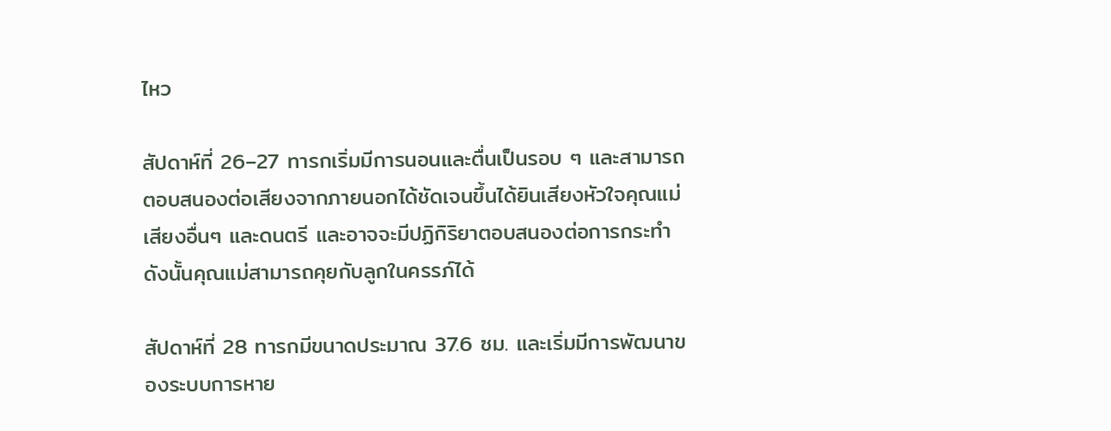ไหว

สัปดาห์ที่ 26–27 ทารกเริ่มมีการนอนและตื่นเป็นรอบ ๆ และสามารถตอบสนองต่อเสียงจากภายนอกได้ชัดเจนขึ้นได้ยินเสียงหัวใจคุณแม่ เสียงอื่นๆ และดนตรี และอาจจะมีปฏิกิริยาตอบสนองต่อการกระทำ ดังนั้นคุณแม่สามารถคุยกับลูกในครรภ์ได้

สัปดาห์ที่ 28 ทารกมีขนาดประมาณ 37.6 ซม. และเริ่มมีการพัฒนาของระบบการหาย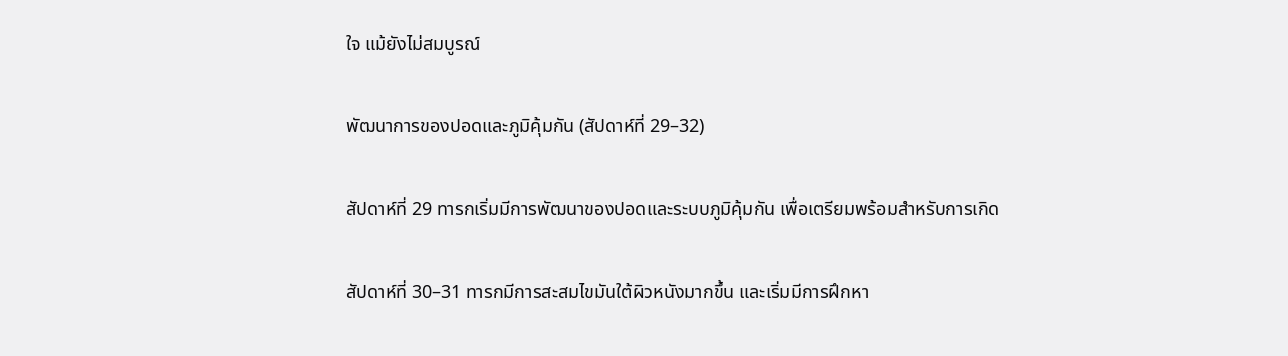ใจ แม้ยังไม่สมบูรณ์

พัฒนาการของปอดและภูมิคุ้มกัน (สัปดาห์ที่ 29–32)

สัปดาห์ที่ 29 ทารกเริ่มมีการพัฒนาของปอดและระบบภูมิคุ้มกัน เพื่อเตรียมพร้อมสำหรับการเกิด

สัปดาห์ที่ 30–31 ทารกมีการสะสมไขมันใต้ผิวหนังมากขึ้น และเริ่มมีการฝึกหา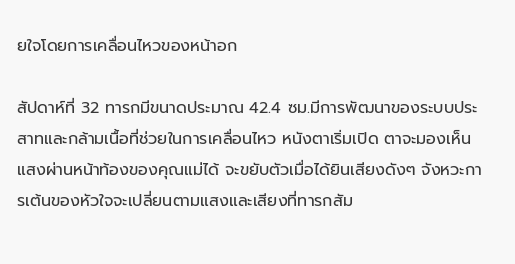ยใจโดยการเคลื่อนไหวของหน้าอก

สัปดาห์ที่ 32 ทารกมีขนาดประมาณ 42.4 ซม.มีการพัฒนาของระบบประสาทและกล้ามเนื้อที่ช่วยในการเคลื่อนไหว หนังตาเริ่มเปิด ตาจะมองเห็นแสงผ่านหน้าท้องของคุณแม่ได้ จะขยับตัวเมื่อได้ยินเสียงดังๆ จังหวะการเต้นของหัวใจจะเปลี่ยนตามแสงและเสียงที่ทารกสัม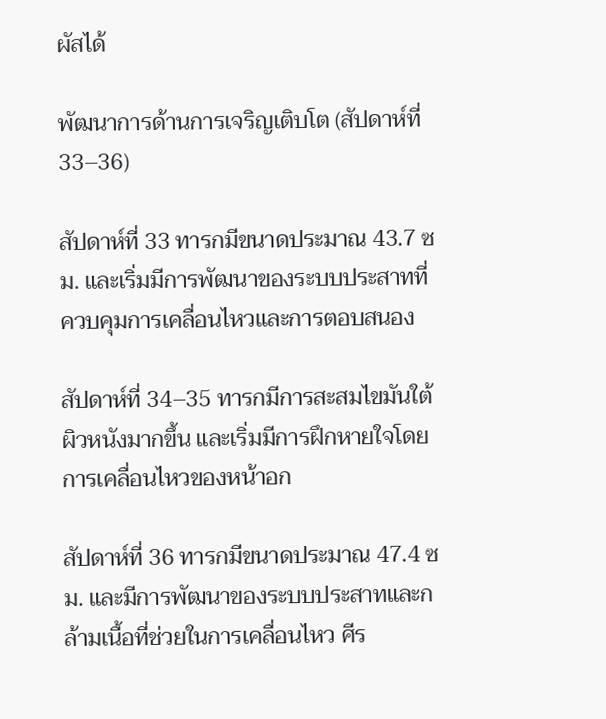ผัสได้

พัฒนาการด้านการเจริญเติบโต (สัปดาห์ที่ 33–36)

สัปดาห์ที่ 33 ทารกมีขนาดประมาณ 43.7 ซม. และเริ่มมีการพัฒนาของระบบประสาทที่ควบคุมการเคลื่อนไหวและการตอบสนอง

สัปดาห์ที่ 34–35 ทารกมีการสะสมไขมันใต้ผิวหนังมากขึ้น และเริ่มมีการฝึกหายใจโดยการเคลื่อนไหวของหน้าอก

สัปดาห์ที่ 36 ทารกมีขนาดประมาณ 47.4 ซม. และมีการพัฒนาของระบบประสาทและกล้ามเนื้อที่ช่วยในการเคลื่อนไหว ศีร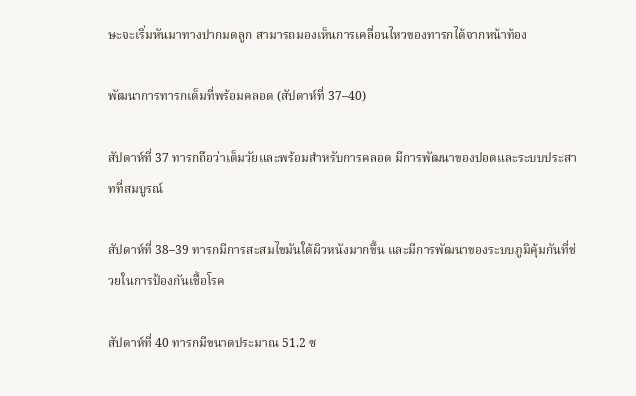ษะจะเริ่มหันมาทางปากมดลูก สามารถมองเห็นการเคลื่อนไหวของทารกได้จากหน้าท้อง

พัฒนาการทารกเต็มที่พร้อมคลอด (สัปดาห์ที่ 37–40)

สัปดาห์ที่ 37 ทารกถือว่าเต็มวัยและพร้อมสำหรับการคลอด มีการพัฒนาของปอดและระบบประสาทที่สมบูรณ์

สัปดาห์ที่ 38–39 ทารกมีการสะสมไขมันใต้ผิวหนังมากขึ้น และมีการพัฒนาของระบบภูมิคุ้มกันที่ช่วยในการป้องกันเชื้อโรค

สัปดาห์ที่ 40 ทารกมีขนาดประมาณ 51.2 ซ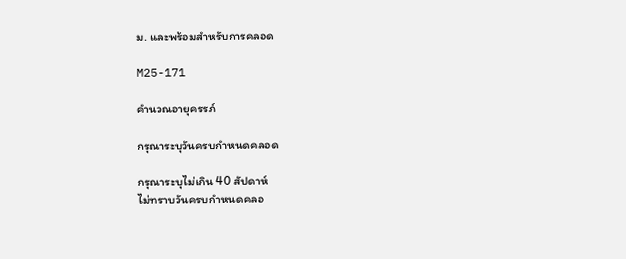ม. และพร้อมสำหรับการคลอด

M25-171

คำนวณอายุครรภ์

กรุณาระบุวันครบกำหนดคลอด

กรุณาระบุไม่เกิน 40 สัปดาห์
ไม่ทราบวันครบกำหนดคลอ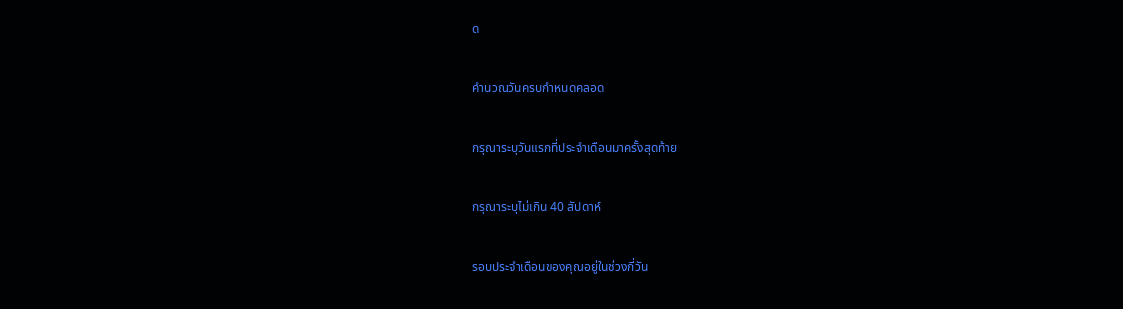ด

คำนวณวันครบกำหนดคลอด

กรุณาระบุวันแรกที่ประจำเดือนมาครั้งสุดท้าย

กรุณาระบุไม่เกิน 40 สัปดาห์

รอบประจำเดือนของคุณอยู่ในช่วงกี่วัน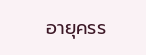อายุครร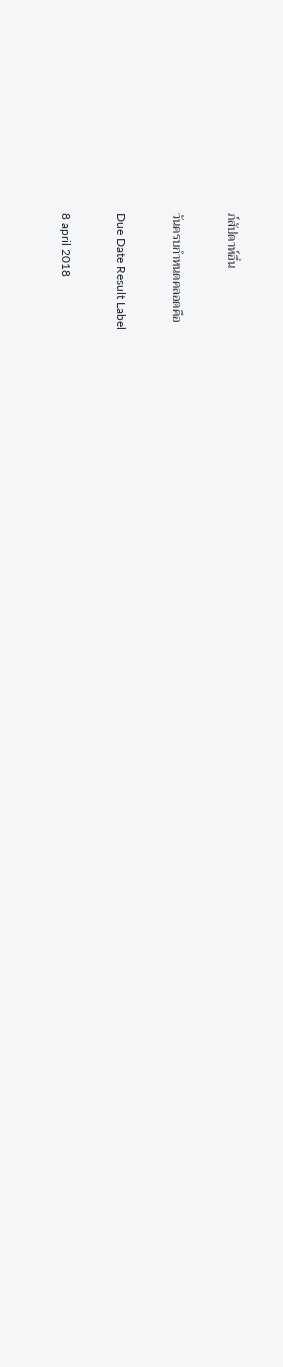ภ์สัปดาห์อื่น

วันครบกำหนดคลอดคือ

Due Date Result Label

8 april 2018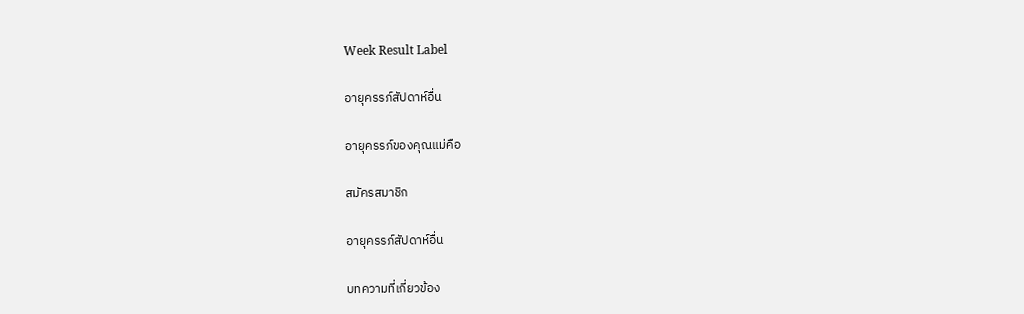Week Result Label

อายุครรภ์สัปดาห์อื่น

อายุครรภ์ของคุณแม่คือ

สมัครสมาชิก

อายุครรภ์สัปดาห์อื่น

บทความที่เกี่ยวข้อง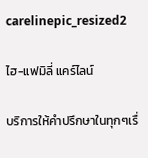carelinepic_resized2

ไฮ-แฟมิลี่ แคร์ไลน์

บริการให้คำปรึกษาในทุกๆเรื่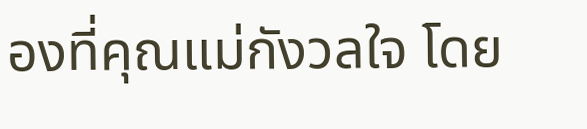องที่คุณแม่กังวลใจ โดย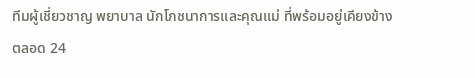ทีมผู้เชี่ยวชาญ พยาบาล นักโภชนาการและคุณแม่ ที่พร้อมอยู่เคียงข้าง ตลอด 24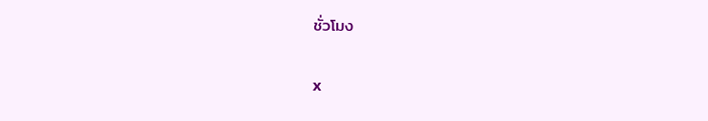ชั่วโมง

x